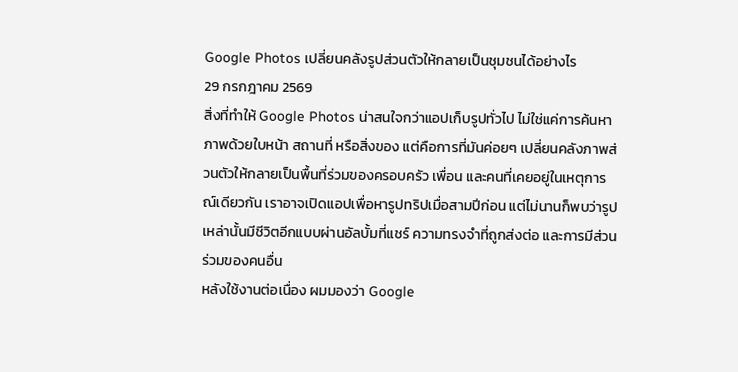Google Photos เปลี่ยนคลังรูปส่วนตัวให้กลายเป็นชุมชนได้อย่างไร
29 กรกฎาคม 2569
สิ่งที่ทำให้ Google Photos น่าสนใจกว่าแอปเก็บรูปทั่วไป ไม่ใช่แค่การค้นหาภาพด้วยใบหน้า สถานที่ หรือสิ่งของ แต่คือการที่มันค่อยๆ เปลี่ยนคลังภาพส่วนตัวให้กลายเป็นพื้นที่ร่วมของครอบครัว เพื่อน และคนที่เคยอยู่ในเหตุการณ์เดียวกัน เราอาจเปิดแอปเพื่อหารูปทริปเมื่อสามปีก่อน แต่ไม่นานก็พบว่ารูปเหล่านั้นมีชีวิตอีกแบบผ่านอัลบั้มที่แชร์ ความทรงจำที่ถูกส่งต่อ และการมีส่วนร่วมของคนอื่น
หลังใช้งานต่อเนื่อง ผมมองว่า Google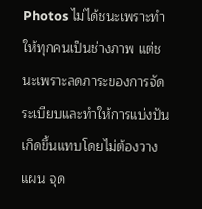Photos ไม่ได้ชนะเพราะทำให้ทุกคนเป็นช่างภาพ แต่ชนะเพราะลดภาระของการจัดระเบียบและทำให้การแบ่งปันเกิดขึ้นแทบโดยไม่ต้องวางแผน จุด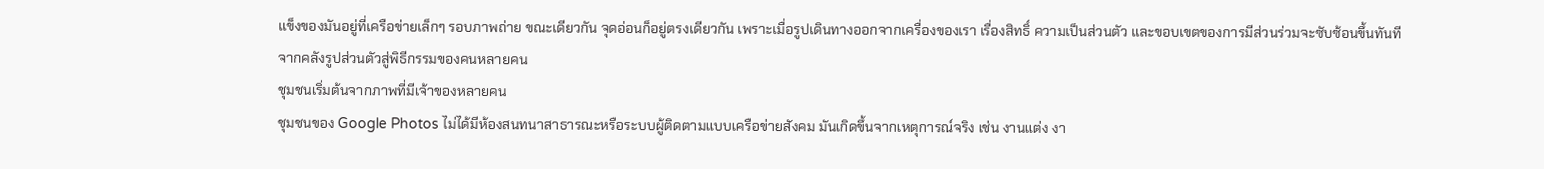แข็งของมันอยู่ที่เครือข่ายเล็กๆ รอบภาพถ่าย ขณะเดียวกัน จุดอ่อนก็อยู่ตรงเดียวกัน เพราะเมื่อรูปเดินทางออกจากเครื่องของเรา เรื่องสิทธิ์ ความเป็นส่วนตัว และขอบเขตของการมีส่วนร่วมจะซับซ้อนขึ้นทันที
จากคลังรูปส่วนตัวสู่พิธีกรรมของคนหลายคน
ชุมชนเริ่มต้นจากภาพที่มีเจ้าของหลายคน
ชุมชนของ Google Photos ไม่ได้มีห้องสนทนาสาธารณะหรือระบบผู้ติดตามแบบเครือข่ายสังคม มันเกิดขึ้นจากเหตุการณ์จริง เช่น งานแต่ง งา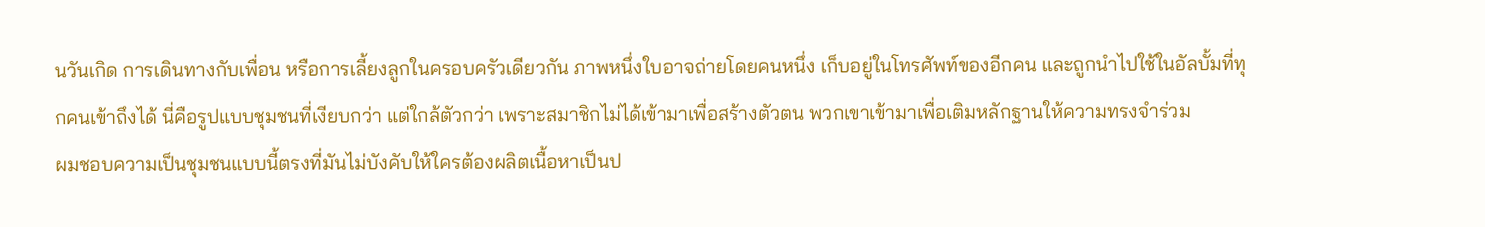นวันเกิด การเดินทางกับเพื่อน หรือการเลี้ยงลูกในครอบครัวเดียวกัน ภาพหนึ่งใบอาจถ่ายโดยคนหนึ่ง เก็บอยู่ในโทรศัพท์ของอีกคน และถูกนำไปใช้ในอัลบั้มที่ทุกคนเข้าถึงได้ นี่คือรูปแบบชุมชนที่เงียบกว่า แต่ใกล้ตัวกว่า เพราะสมาชิกไม่ได้เข้ามาเพื่อสร้างตัวตน พวกเขาเข้ามาเพื่อเติมหลักฐานให้ความทรงจำร่วม
ผมชอบความเป็นชุมชนแบบนี้ตรงที่มันไม่บังคับให้ใครต้องผลิตเนื้อหาเป็นป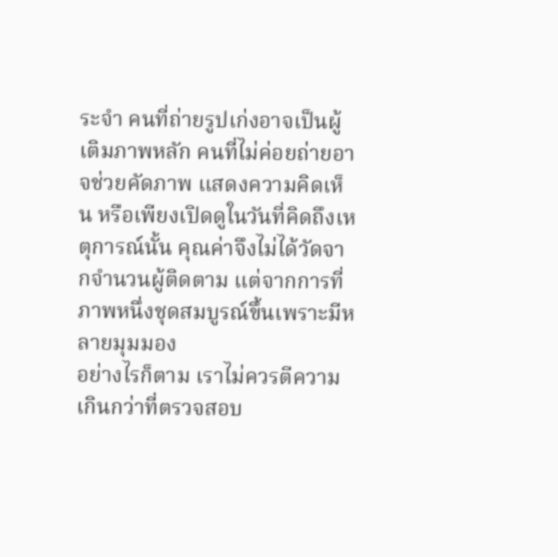ระจำ คนที่ถ่ายรูปเก่งอาจเป็นผู้เติมภาพหลัก คนที่ไม่ค่อยถ่ายอาจช่วยคัดภาพ แสดงความคิดเห็น หรือเพียงเปิดดูในวันที่คิดถึงเหตุการณ์นั้น คุณค่าจึงไม่ได้วัดจากจำนวนผู้ติดตาม แต่จากการที่ภาพหนึ่งชุดสมบูรณ์ขึ้นเพราะมีหลายมุมมอง
อย่างไรก็ตาม เราไม่ควรตีความเกินกว่าที่ตรวจสอบ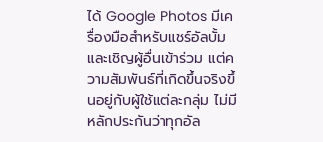ได้ Google Photos มีเครื่องมือสำหรับแชร์อัลบั้มและเชิญผู้อื่นเข้าร่วม แต่ความสัมพันธ์ที่เกิดขึ้นจริงขึ้นอยู่กับผู้ใช้แต่ละกลุ่ม ไม่มีหลักประกันว่าทุกอัล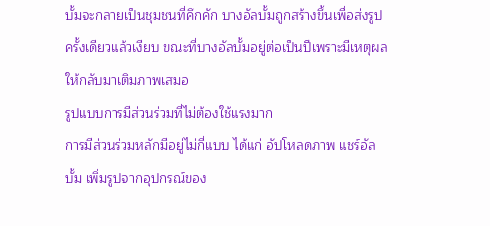บั้มจะกลายเป็นชุมชนที่คึกคัก บางอัลบั้มถูกสร้างขึ้นเพื่อส่งรูปครั้งเดียวแล้วเงียบ ขณะที่บางอัลบั้มอยู่ต่อเป็นปีเพราะมีเหตุผลให้กลับมาเติมภาพเสมอ
รูปแบบการมีส่วนร่วมที่ไม่ต้องใช้แรงมาก
การมีส่วนร่วมหลักมีอยู่ไม่กี่แบบ ได้แก่ อัปโหลดภาพ แชร์อัลบั้ม เพิ่มรูปจากอุปกรณ์ของ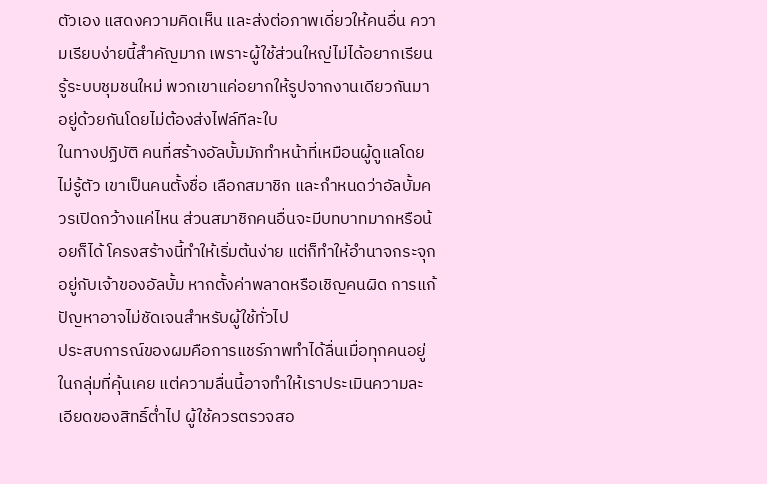ตัวเอง แสดงความคิดเห็น และส่งต่อภาพเดี่ยวให้คนอื่น ความเรียบง่ายนี้สำคัญมาก เพราะผู้ใช้ส่วนใหญ่ไม่ได้อยากเรียนรู้ระบบชุมชนใหม่ พวกเขาแค่อยากให้รูปจากงานเดียวกันมาอยู่ด้วยกันโดยไม่ต้องส่งไฟล์ทีละใบ
ในทางปฏิบัติ คนที่สร้างอัลบั้มมักทำหน้าที่เหมือนผู้ดูแลโดยไม่รู้ตัว เขาเป็นคนตั้งชื่อ เลือกสมาชิก และกำหนดว่าอัลบั้มควรเปิดกว้างแค่ไหน ส่วนสมาชิกคนอื่นจะมีบทบาทมากหรือน้อยก็ได้ โครงสร้างนี้ทำให้เริ่มต้นง่าย แต่ก็ทำให้อำนาจกระจุกอยู่กับเจ้าของอัลบั้ม หากตั้งค่าพลาดหรือเชิญคนผิด การแก้ปัญหาอาจไม่ชัดเจนสำหรับผู้ใช้ทั่วไป
ประสบการณ์ของผมคือการแชร์ภาพทำได้ลื่นเมื่อทุกคนอยู่ในกลุ่มที่คุ้นเคย แต่ความลื่นนี้อาจทำให้เราประเมินความละเอียดของสิทธิ์ต่ำไป ผู้ใช้ควรตรวจสอ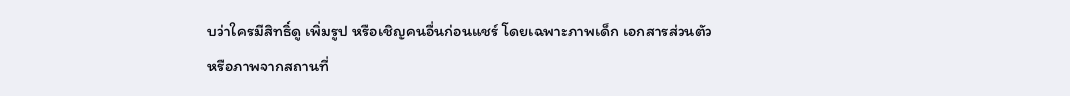บว่าใครมีสิทธิ์ดู เพิ่มรูป หรือเชิญคนอื่นก่อนแชร์ โดยเฉพาะภาพเด็ก เอกสารส่วนตัว หรือภาพจากสถานที่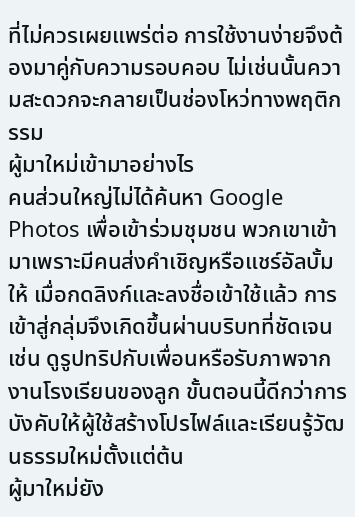ที่ไม่ควรเผยแพร่ต่อ การใช้งานง่ายจึงต้องมาคู่กับความรอบคอบ ไม่เช่นนั้นความสะดวกจะกลายเป็นช่องโหว่ทางพฤติกรรม
ผู้มาใหม่เข้ามาอย่างไร
คนส่วนใหญ่ไม่ได้ค้นหา Google Photos เพื่อเข้าร่วมชุมชน พวกเขาเข้ามาเพราะมีคนส่งคำเชิญหรือแชร์อัลบั้มให้ เมื่อกดลิงก์และลงชื่อเข้าใช้แล้ว การเข้าสู่กลุ่มจึงเกิดขึ้นผ่านบริบทที่ชัดเจน เช่น ดูรูปทริปกับเพื่อนหรือรับภาพจากงานโรงเรียนของลูก ขั้นตอนนี้ดีกว่าการบังคับให้ผู้ใช้สร้างโปรไฟล์และเรียนรู้วัฒนธรรมใหม่ตั้งแต่ต้น
ผู้มาใหม่ยัง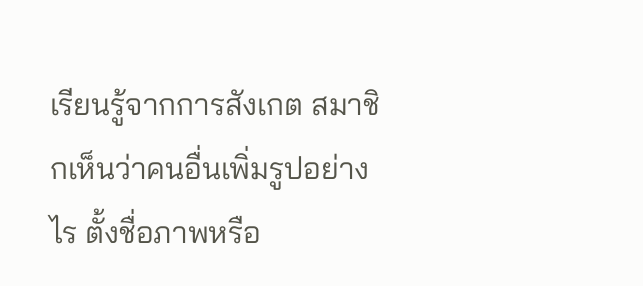เรียนรู้จากการสังเกต สมาชิกเห็นว่าคนอื่นเพิ่มรูปอย่างไร ตั้งชื่อภาพหรือ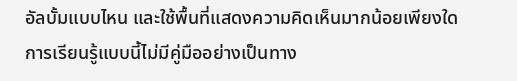อัลบั้มแบบไหน และใช้พื้นที่แสดงความคิดเห็นมากน้อยเพียงใด การเรียนรู้แบบนี้ไม่มีคู่มืออย่างเป็นทาง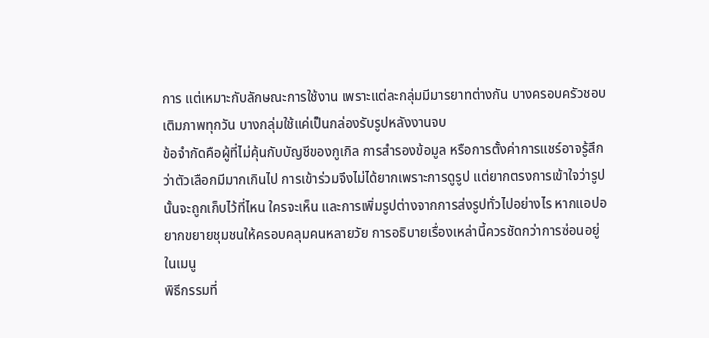การ แต่เหมาะกับลักษณะการใช้งาน เพราะแต่ละกลุ่มมีมารยาทต่างกัน บางครอบครัวชอบเติมภาพทุกวัน บางกลุ่มใช้แค่เป็นกล่องรับรูปหลังงานจบ
ข้อจำกัดคือผู้ที่ไม่คุ้นกับบัญชีของกูเกิล การสำรองข้อมูล หรือการตั้งค่าการแชร์อาจรู้สึกว่าตัวเลือกมีมากเกินไป การเข้าร่วมจึงไม่ได้ยากเพราะการดูรูป แต่ยากตรงการเข้าใจว่ารูปนั้นจะถูกเก็บไว้ที่ไหน ใครจะเห็น และการเพิ่มรูปต่างจากการส่งรูปทั่วไปอย่างไร หากแอปอยากขยายชุมชนให้ครอบคลุมคนหลายวัย การอธิบายเรื่องเหล่านี้ควรชัดกว่าการซ่อนอยู่ในเมนู
พิธีกรรมที่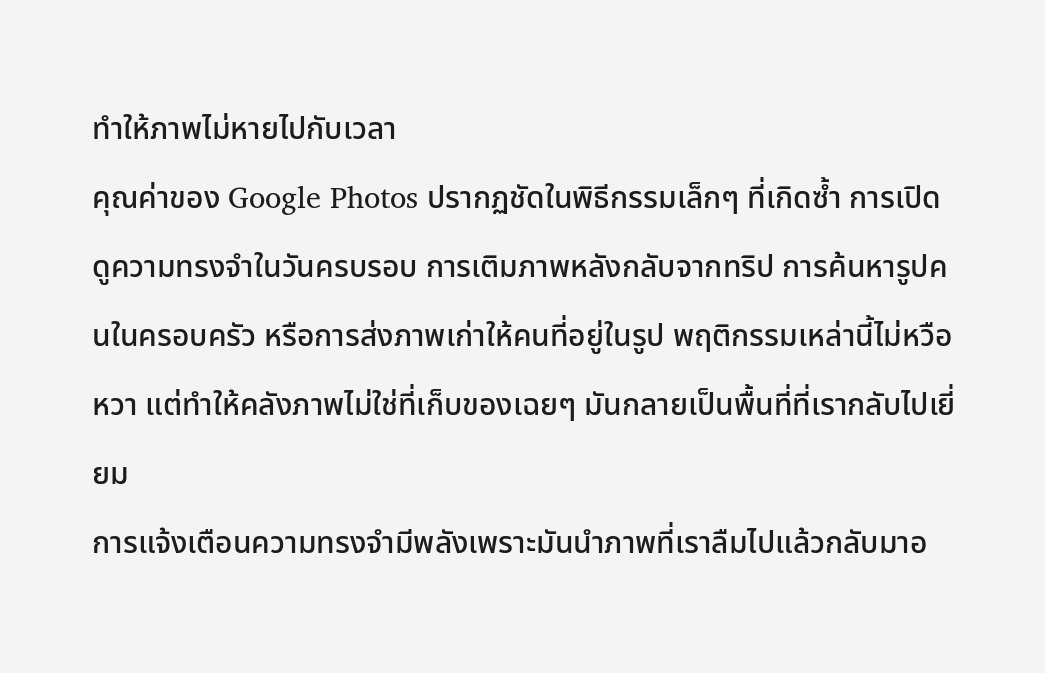ทำให้ภาพไม่หายไปกับเวลา
คุณค่าของ Google Photos ปรากฏชัดในพิธีกรรมเล็กๆ ที่เกิดซ้ำ การเปิดดูความทรงจำในวันครบรอบ การเติมภาพหลังกลับจากทริป การค้นหารูปคนในครอบครัว หรือการส่งภาพเก่าให้คนที่อยู่ในรูป พฤติกรรมเหล่านี้ไม่หวือหวา แต่ทำให้คลังภาพไม่ใช่ที่เก็บของเฉยๆ มันกลายเป็นพื้นที่ที่เรากลับไปเยี่ยม
การแจ้งเตือนความทรงจำมีพลังเพราะมันนำภาพที่เราลืมไปแล้วกลับมาอ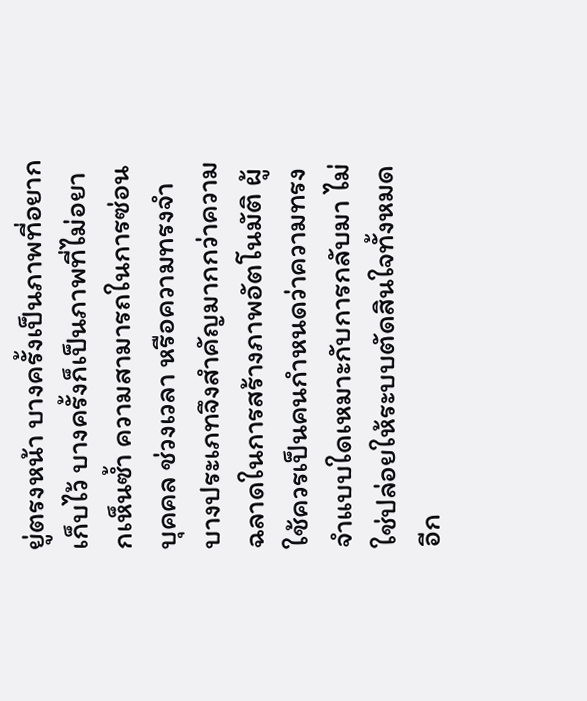ยู่ตรงหน้า บางครั้งเป็นภาพที่อยากเก็บไว้ บางครั้งก็เป็นภาพที่ไม่อยากเห็นซ้ำ ความสามารถในการซ่อนบุคคล ช่วงเวลา หรือความทรงจำบางประเภทจึงสำคัญมากกว่าความฉลาดในการสร้างภาพอัตโนมัติ ผู้ใช้ควรเป็นคนกำหนดว่าความทรงจำแบบใดเหมาะกับการกลับมา ไม่ใช่ปล่อยให้ระบบตัดสินใจทั้งหมด
อีก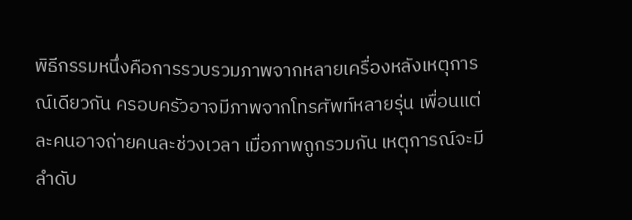พิธีกรรมหนึ่งคือการรวบรวมภาพจากหลายเครื่องหลังเหตุการณ์เดียวกัน ครอบครัวอาจมีภาพจากโทรศัพท์หลายรุ่น เพื่อนแต่ละคนอาจถ่ายคนละช่วงเวลา เมื่อภาพถูกรวมกัน เหตุการณ์จะมีลำดับ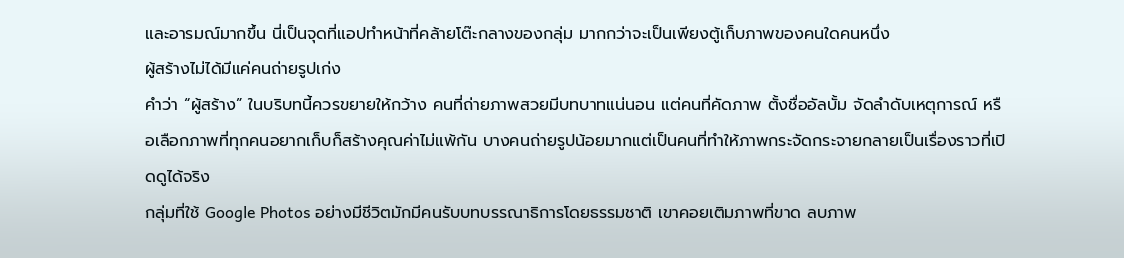และอารมณ์มากขึ้น นี่เป็นจุดที่แอปทำหน้าที่คล้ายโต๊ะกลางของกลุ่ม มากกว่าจะเป็นเพียงตู้เก็บภาพของคนใดคนหนึ่ง
ผู้สร้างไม่ได้มีแค่คนถ่ายรูปเก่ง
คำว่า “ผู้สร้าง” ในบริบทนี้ควรขยายให้กว้าง คนที่ถ่ายภาพสวยมีบทบาทแน่นอน แต่คนที่คัดภาพ ตั้งชื่ออัลบั้ม จัดลำดับเหตุการณ์ หรือเลือกภาพที่ทุกคนอยากเก็บก็สร้างคุณค่าไม่แพ้กัน บางคนถ่ายรูปน้อยมากแต่เป็นคนที่ทำให้ภาพกระจัดกระจายกลายเป็นเรื่องราวที่เปิดดูได้จริง
กลุ่มที่ใช้ Google Photos อย่างมีชีวิตมักมีคนรับบทบรรณาธิการโดยธรรมชาติ เขาคอยเติมภาพที่ขาด ลบภาพ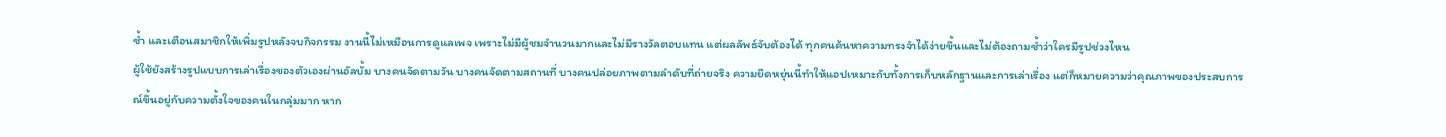ซ้ำ และเตือนสมาชิกให้เพิ่มรูปหลังจบกิจกรรม งานนี้ไม่เหมือนการดูแลเพจ เพราะไม่มีผู้ชมจำนวนมากและไม่มีรางวัลตอบแทน แต่ผลลัพธ์จับต้องได้ ทุกคนค้นหาความทรงจำได้ง่ายขึ้นและไม่ต้องถามซ้ำว่าใครมีรูปช่วงไหน
ผู้ใช้ยังสร้างรูปแบบการเล่าเรื่องของตัวเองผ่านอัลบั้ม บางคนจัดตามวัน บางคนจัดตามสถานที่ บางคนปล่อยภาพตามลำดับที่ถ่ายจริง ความยืดหยุ่นนี้ทำให้แอปเหมาะกับทั้งการเก็บหลักฐานและการเล่าเรื่อง แต่ก็หมายความว่าคุณภาพของประสบการณ์ขึ้นอยู่กับความตั้งใจของคนในกลุ่มมาก หาก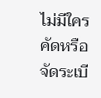ไม่มีใครคัดหรือจัดระเบี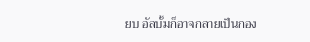ยบ อัลบั้มก็อาจกลายเป็นกอง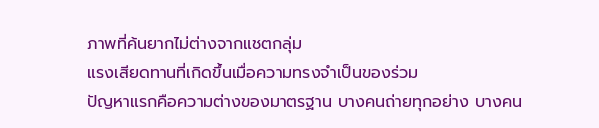ภาพที่ค้นยากไม่ต่างจากแชตกลุ่ม
แรงเสียดทานที่เกิดขึ้นเมื่อความทรงจำเป็นของร่วม
ปัญหาแรกคือความต่างของมาตรฐาน บางคนถ่ายทุกอย่าง บางคน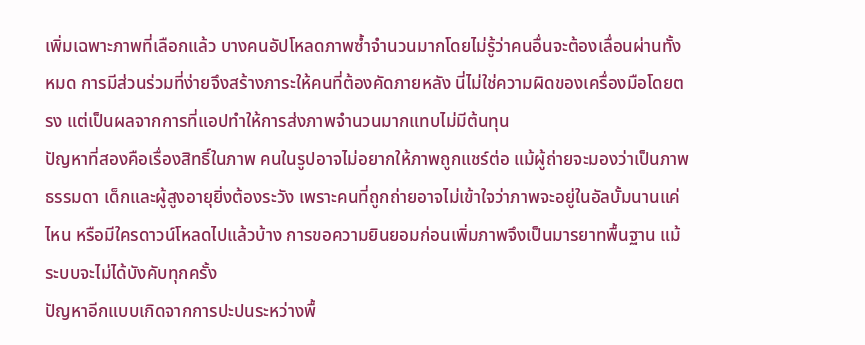เพิ่มเฉพาะภาพที่เลือกแล้ว บางคนอัปโหลดภาพซ้ำจำนวนมากโดยไม่รู้ว่าคนอื่นจะต้องเลื่อนผ่านทั้งหมด การมีส่วนร่วมที่ง่ายจึงสร้างภาระให้คนที่ต้องคัดภายหลัง นี่ไม่ใช่ความผิดของเครื่องมือโดยตรง แต่เป็นผลจากการที่แอปทำให้การส่งภาพจำนวนมากแทบไม่มีต้นทุน
ปัญหาที่สองคือเรื่องสิทธิ์ในภาพ คนในรูปอาจไม่อยากให้ภาพถูกแชร์ต่อ แม้ผู้ถ่ายจะมองว่าเป็นภาพธรรมดา เด็กและผู้สูงอายุยิ่งต้องระวัง เพราะคนที่ถูกถ่ายอาจไม่เข้าใจว่าภาพจะอยู่ในอัลบั้มนานแค่ไหน หรือมีใครดาวน์โหลดไปแล้วบ้าง การขอความยินยอมก่อนเพิ่มภาพจึงเป็นมารยาทพื้นฐาน แม้ระบบจะไม่ได้บังคับทุกครั้ง
ปัญหาอีกแบบเกิดจากการปะปนระหว่างพื้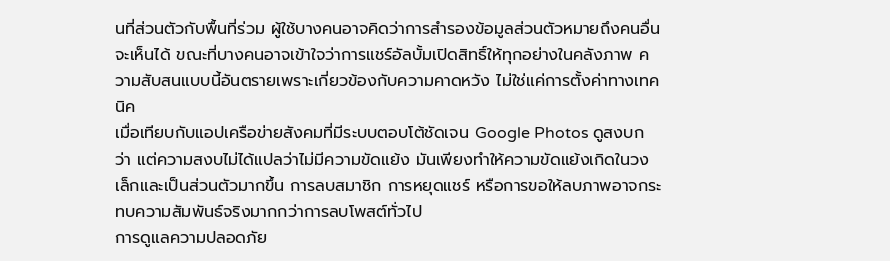นที่ส่วนตัวกับพื้นที่ร่วม ผู้ใช้บางคนอาจคิดว่าการสำรองข้อมูลส่วนตัวหมายถึงคนอื่นจะเห็นได้ ขณะที่บางคนอาจเข้าใจว่าการแชร์อัลบั้มเปิดสิทธิ์ให้ทุกอย่างในคลังภาพ ความสับสนแบบนี้อันตรายเพราะเกี่ยวข้องกับความคาดหวัง ไม่ใช่แค่การตั้งค่าทางเทคนิค
เมื่อเทียบกับแอปเครือข่ายสังคมที่มีระบบตอบโต้ชัดเจน Google Photos ดูสงบกว่า แต่ความสงบไม่ได้แปลว่าไม่มีความขัดแย้ง มันเพียงทำให้ความขัดแย้งเกิดในวงเล็กและเป็นส่วนตัวมากขึ้น การลบสมาชิก การหยุดแชร์ หรือการขอให้ลบภาพอาจกระทบความสัมพันธ์จริงมากกว่าการลบโพสต์ทั่วไป
การดูแลความปลอดภัย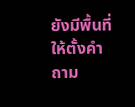ยังมีพื้นที่ให้ตั้งคำถาม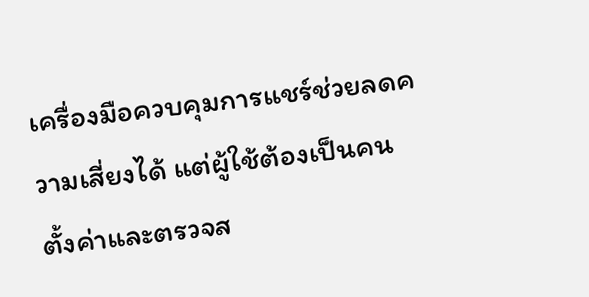เครื่องมือควบคุมการแชร์ช่วยลดความเสี่ยงได้ แต่ผู้ใช้ต้องเป็นคนตั้งค่าและตรวจส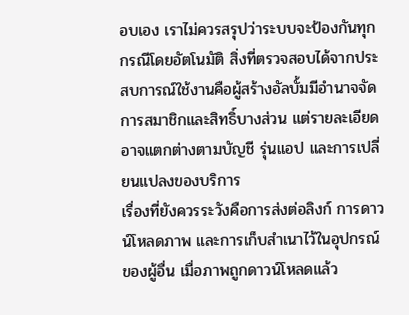อบเอง เราไม่ควรสรุปว่าระบบจะป้องกันทุกกรณีโดยอัตโนมัติ สิ่งที่ตรวจสอบได้จากประสบการณ์ใช้งานคือผู้สร้างอัลบั้มมีอำนาจจัดการสมาชิกและสิทธิ์บางส่วน แต่รายละเอียดอาจแตกต่างตามบัญชี รุ่นแอป และการเปลี่ยนแปลงของบริการ
เรื่องที่ยังควรระวังคือการส่งต่อลิงก์ การดาวน์โหลดภาพ และการเก็บสำเนาไว้ในอุปกรณ์ของผู้อื่น เมื่อภาพถูกดาวน์โหลดแล้ว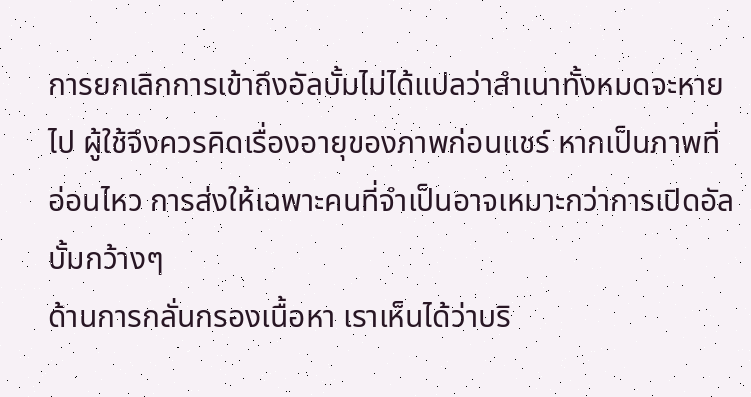การยกเลิกการเข้าถึงอัลบั้มไม่ได้แปลว่าสำเนาทั้งหมดจะหายไป ผู้ใช้จึงควรคิดเรื่องอายุของภาพก่อนแชร์ หากเป็นภาพที่อ่อนไหว การส่งให้เฉพาะคนที่จำเป็นอาจเหมาะกว่าการเปิดอัลบั้มกว้างๆ
ด้านการกลั่นกรองเนื้อหา เราเห็นได้ว่าบริ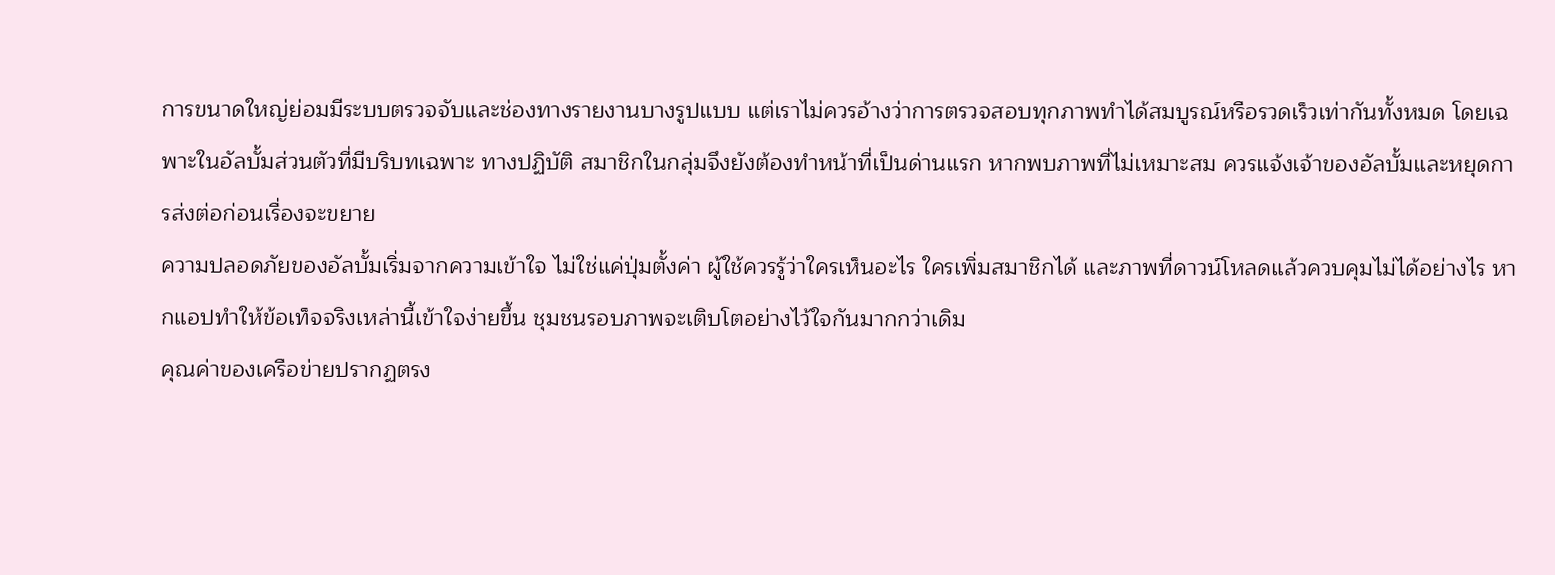การขนาดใหญ่ย่อมมีระบบตรวจจับและช่องทางรายงานบางรูปแบบ แต่เราไม่ควรอ้างว่าการตรวจสอบทุกภาพทำได้สมบูรณ์หรือรวดเร็วเท่ากันทั้งหมด โดยเฉพาะในอัลบั้มส่วนตัวที่มีบริบทเฉพาะ ทางปฏิบัติ สมาชิกในกลุ่มจึงยังต้องทำหน้าที่เป็นด่านแรก หากพบภาพที่ไม่เหมาะสม ควรแจ้งเจ้าของอัลบั้มและหยุดการส่งต่อก่อนเรื่องจะขยาย
ความปลอดภัยของอัลบั้มเริ่มจากความเข้าใจ ไม่ใช่แค่ปุ่มตั้งค่า ผู้ใช้ควรรู้ว่าใครเห็นอะไร ใครเพิ่มสมาชิกได้ และภาพที่ดาวน์โหลดแล้วควบคุมไม่ได้อย่างไร หากแอปทำให้ข้อเท็จจริงเหล่านี้เข้าใจง่ายขึ้น ชุมชนรอบภาพจะเติบโตอย่างไว้ใจกันมากกว่าเดิม
คุณค่าของเครือข่ายปรากฏตรง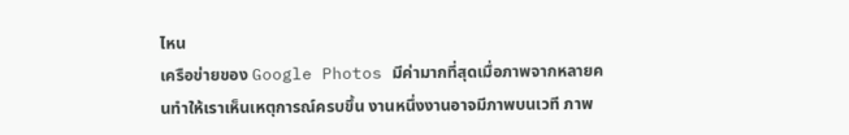ไหน
เครือข่ายของ Google Photos มีค่ามากที่สุดเมื่อภาพจากหลายคนทำให้เราเห็นเหตุการณ์ครบขึ้น งานหนึ่งงานอาจมีภาพบนเวที ภาพ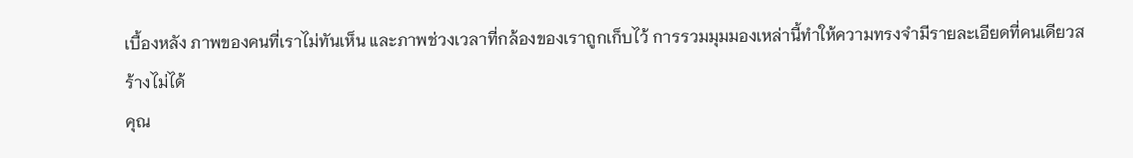เบื้องหลัง ภาพของคนที่เราไม่ทันเห็น และภาพช่วงเวลาที่กล้องของเราถูกเก็บไว้ การรวมมุมมองเหล่านี้ทำให้ความทรงจำมีรายละเอียดที่คนเดียวสร้างไม่ได้
คุณ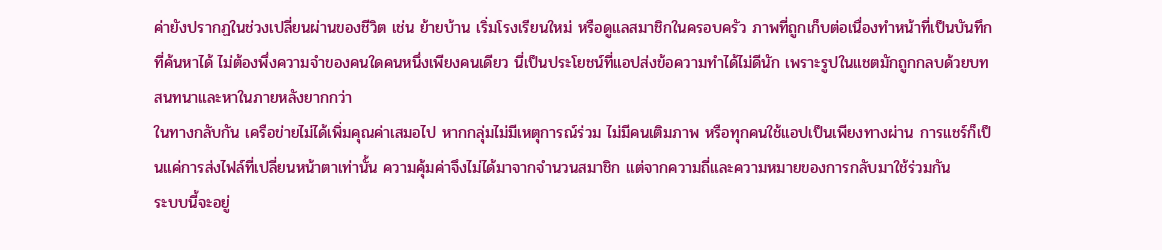ค่ายังปรากฏในช่วงเปลี่ยนผ่านของชีวิต เช่น ย้ายบ้าน เริ่มโรงเรียนใหม่ หรือดูแลสมาชิกในครอบครัว ภาพที่ถูกเก็บต่อเนื่องทำหน้าที่เป็นบันทึกที่ค้นหาได้ ไม่ต้องพึ่งความจำของคนใดคนหนึ่งเพียงคนเดียว นี่เป็นประโยชน์ที่แอปส่งข้อความทำได้ไม่ดีนัก เพราะรูปในแชตมักถูกกลบด้วยบทสนทนาและหาในภายหลังยากกว่า
ในทางกลับกัน เครือข่ายไม่ได้เพิ่มคุณค่าเสมอไป หากกลุ่มไม่มีเหตุการณ์ร่วม ไม่มีคนเติมภาพ หรือทุกคนใช้แอปเป็นเพียงทางผ่าน การแชร์ก็เป็นแค่การส่งไฟล์ที่เปลี่ยนหน้าตาเท่านั้น ความคุ้มค่าจึงไม่ได้มาจากจำนวนสมาชิก แต่จากความถี่และความหมายของการกลับมาใช้ร่วมกัน
ระบบนี้จะอยู่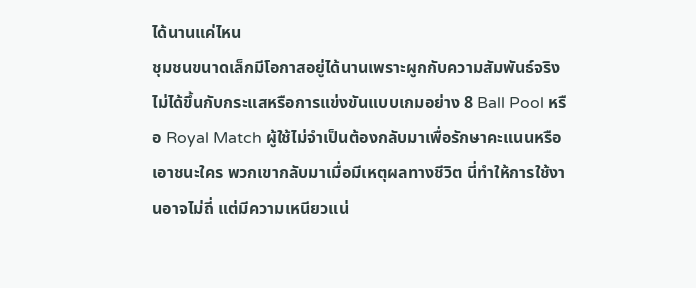ได้นานแค่ไหน
ชุมชนขนาดเล็กมีโอกาสอยู่ได้นานเพราะผูกกับความสัมพันธ์จริง ไม่ได้ขึ้นกับกระแสหรือการแข่งขันแบบเกมอย่าง 8 Ball Pool หรือ Royal Match ผู้ใช้ไม่จำเป็นต้องกลับมาเพื่อรักษาคะแนนหรือเอาชนะใคร พวกเขากลับมาเมื่อมีเหตุผลทางชีวิต นี่ทำให้การใช้งานอาจไม่ถี่ แต่มีความเหนียวแน่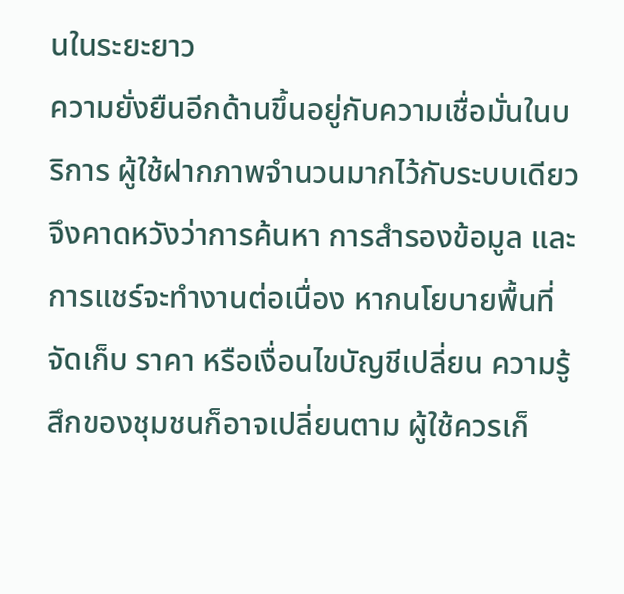นในระยะยาว
ความยั่งยืนอีกด้านขึ้นอยู่กับความเชื่อมั่นในบริการ ผู้ใช้ฝากภาพจำนวนมากไว้กับระบบเดียว จึงคาดหวังว่าการค้นหา การสำรองข้อมูล และการแชร์จะทำงานต่อเนื่อง หากนโยบายพื้นที่จัดเก็บ ราคา หรือเงื่อนไขบัญชีเปลี่ยน ความรู้สึกของชุมชนก็อาจเปลี่ยนตาม ผู้ใช้ควรเก็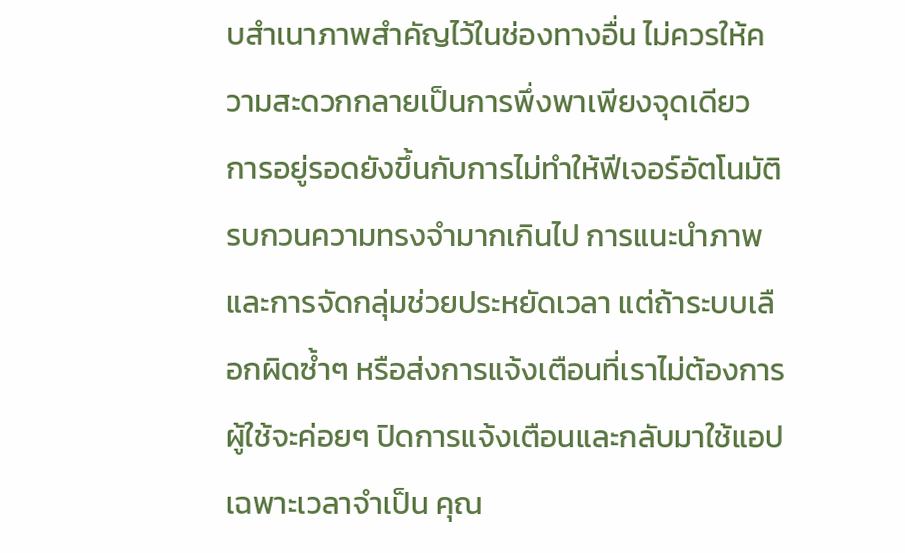บสำเนาภาพสำคัญไว้ในช่องทางอื่น ไม่ควรให้ความสะดวกกลายเป็นการพึ่งพาเพียงจุดเดียว
การอยู่รอดยังขึ้นกับการไม่ทำให้ฟีเจอร์อัตโนมัติรบกวนความทรงจำมากเกินไป การแนะนำภาพและการจัดกลุ่มช่วยประหยัดเวลา แต่ถ้าระบบเลือกผิดซ้ำๆ หรือส่งการแจ้งเตือนที่เราไม่ต้องการ ผู้ใช้จะค่อยๆ ปิดการแจ้งเตือนและกลับมาใช้แอปเฉพาะเวลาจำเป็น คุณ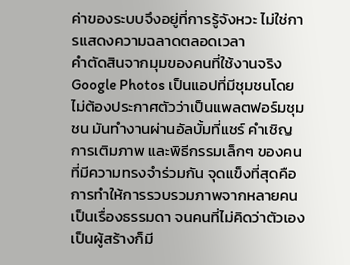ค่าของระบบจึงอยู่ที่การรู้จังหวะ ไม่ใช่การแสดงความฉลาดตลอดเวลา
คำตัดสินจากมุมของคนที่ใช้งานจริง
Google Photos เป็นแอปที่มีชุมชนโดยไม่ต้องประกาศตัวว่าเป็นแพลตฟอร์มชุมชน มันทำงานผ่านอัลบั้มที่แชร์ คำเชิญ การเติมภาพ และพิธีกรรมเล็กๆ ของคนที่มีความทรงจำร่วมกัน จุดแข็งที่สุดคือการทำให้การรวบรวมภาพจากหลายคนเป็นเรื่องธรรมดา จนคนที่ไม่คิดว่าตัวเองเป็นผู้สร้างก็มี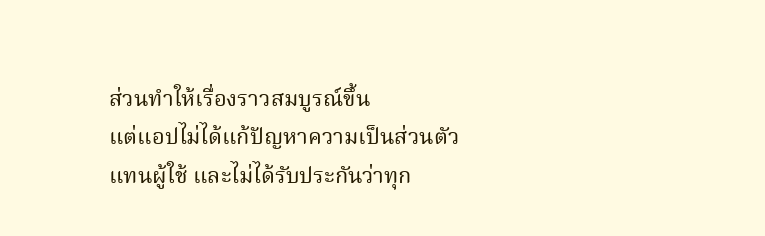ส่วนทำให้เรื่องราวสมบูรณ์ขึ้น
แต่แอปไม่ได้แก้ปัญหาความเป็นส่วนตัวแทนผู้ใช้ และไม่ได้รับประกันว่าทุก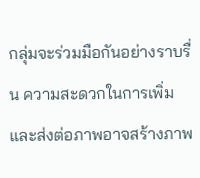กลุ่มจะร่วมมือกันอย่างราบรื่น ความสะดวกในการเพิ่มและส่งต่อภาพอาจสร้างภาพ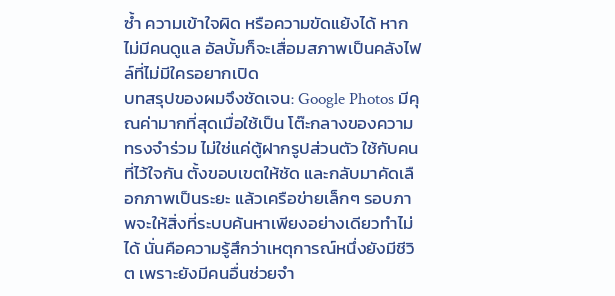ซ้ำ ความเข้าใจผิด หรือความขัดแย้งได้ หากไม่มีคนดูแล อัลบั้มก็จะเสื่อมสภาพเป็นคลังไฟล์ที่ไม่มีใครอยากเปิด
บทสรุปของผมจึงชัดเจน: Google Photos มีคุณค่ามากที่สุดเมื่อใช้เป็น โต๊ะกลางของความทรงจำร่วม ไม่ใช่แค่ตู้ฝากรูปส่วนตัว ใช้กับคนที่ไว้ใจกัน ตั้งขอบเขตให้ชัด และกลับมาคัดเลือกภาพเป็นระยะ แล้วเครือข่ายเล็กๆ รอบภาพจะให้สิ่งที่ระบบค้นหาเพียงอย่างเดียวทำไม่ได้ นั่นคือความรู้สึกว่าเหตุการณ์หนึ่งยังมีชีวิต เพราะยังมีคนอื่นช่วยจำ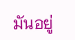มันอยู่